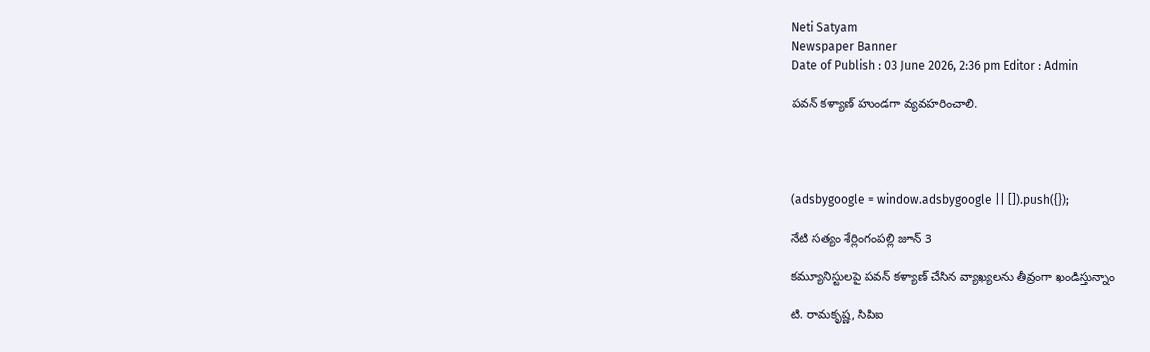Neti Satyam
Newspaper Banner
Date of Publish : 03 June 2026, 2:36 pm Editor : Admin

పవన్ కళ్యాణ్ హుండగా వ్యవహరించాలి.




(adsbygoogle = window.adsbygoogle || []).push({});

నేటి సత్యం శేర్లింగంపల్లి జూన్ 3

కమ్యూనిస్టులపై పవన్ కళ్యాణ్ చేసిన వ్యాఖ్యలను తీవ్రంగా ఖండిస్తున్నాం

టి. రామకృష్ణ, సిపిఐ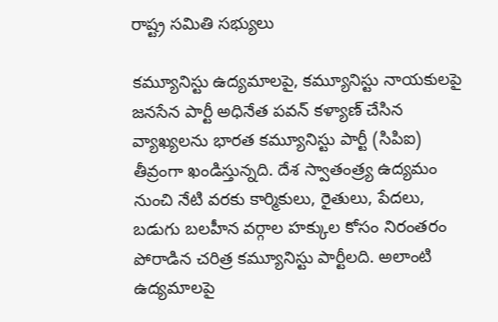రాష్ట్ర సమితి సభ్యులు

కమ్యూనిస్టు ఉద్యమాలపై, కమ్యూనిస్టు నాయకులపై జనసేన పార్టీ అధినేత పవన్ కళ్యాణ్ చేసిన వ్యాఖ్యలను భారత కమ్యూనిస్టు పార్టీ (సిపిఐ) తీవ్రంగా ఖండిస్తున్నది. దేశ స్వాతంత్ర్య ఉద్యమం నుంచి నేటి వరకు కార్మికులు, రైతులు, పేదలు, బడుగు బలహీన వర్గాల హక్కుల కోసం నిరంతరం పోరాడిన చరిత్ర కమ్యూనిస్టు పార్టీలది. అలాంటి ఉద్యమాలపై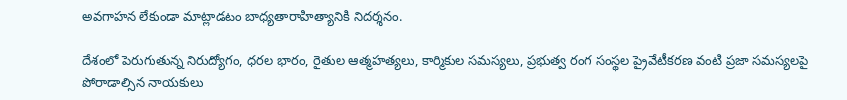అవగాహన లేకుండా మాట్లాడటం బాధ్యతారాహిత్యానికి నిదర్శనం.

దేశంలో పెరుగుతున్న నిరుద్యోగం, ధరల భారం, రైతుల ఆత్మహత్యలు, కార్మికుల సమస్యలు, ప్రభుత్వ రంగ సంస్థల ప్రైవేటీకరణ వంటి ప్రజా సమస్యలపై పోరాడాల్సిన నాయకులు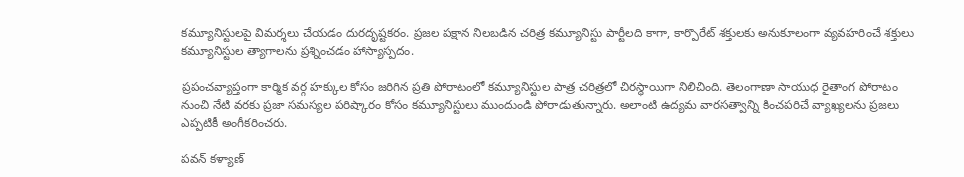కమ్యూనిస్టులపై విమర్శలు చేయడం దురదృష్టకరం. ప్రజల పక్షాన నిలబడిన చరిత్ర కమ్యూనిస్టు పార్టీలది కాగా, కార్పొరేట్ శక్తులకు అనుకూలంగా వ్యవహరించే శక్తులు కమ్యూనిస్టుల త్యాగాలను ప్రశ్నించడం హాస్యాస్పదం.

ప్రపంచవ్యాప్తంగా కార్మిక వర్గ హక్కుల కోసం జరిగిన ప్రతి పోరాటంలో కమ్యూనిస్టుల పాత్ర చరిత్రలో చిరస్థాయిగా నిలిచింది. తెలంగాణా సాయుధ రైతాంగ పోరాటం నుంచి నేటి వరకు ప్రజా సమస్యల పరిష్కారం కోసం కమ్యూనిస్టులు ముందుండి పోరాడుతున్నారు. అలాంటి ఉద్యమ వారసత్వాన్ని కించపరిచే వ్యాఖ్యలను ప్రజలు ఎప్పటికీ అంగీకరించరు.

పవన్ కళ్యాణ్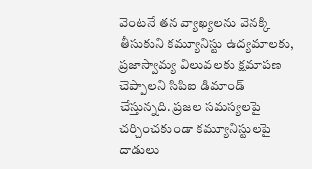వెంటనే తన వ్యాఖ్యలను వెనక్కి తీసుకుని కమ్యూనిస్టు ఉద్యమాలకు, ప్రజాస్వామ్య విలువలకు క్షమాపణ చెప్పాలని సిపిఐ డిమాండ్ చేస్తున్నది. ప్రజల సమస్యలపై చర్చించకుండా కమ్యూనిస్టులపై దాడులు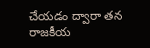చేయడం ద్వారా తన రాజకీయ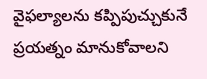వైఫల్యాలను కప్పిపుచ్చుకునే ప్రయత్నం మానుకోవాలని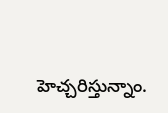హెచ్చరిస్తున్నాం.